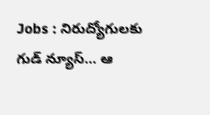Jobs : నిరుద్యోగులకు గుడ్ న్యూస్… ఆ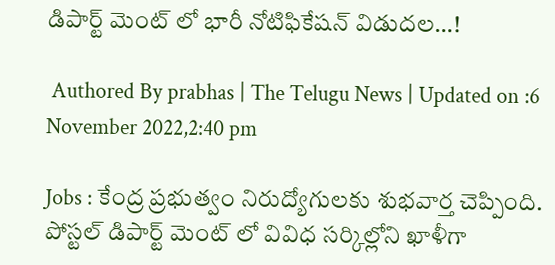డిపార్ట్ మెంట్ లో భారీ నోటిఫికేషన్ విడుదల…!

 Authored By prabhas | The Telugu News | Updated on :6 November 2022,2:40 pm

Jobs : కేంద్ర ప్రభుత్వం నిరుద్యోగులకు శుభవార్త చెప్పింది. పోస్టల్ డిపార్ట్ మెంట్ లో వివిధ సర్కిల్లోని ఖాళీగా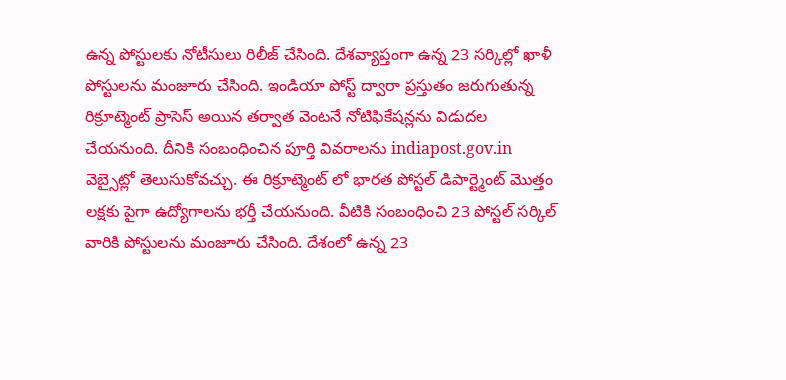ఉన్న పోస్టులకు నోటీసులు రిలీజ్ చేసింది. దేశవ్యాప్తంగా ఉన్న 23 సర్కిల్లో ఖాళీ పోస్టులను మంజూరు చేసింది. ఇండియా పోస్ట్ ద్వారా ప్రస్తుతం జరుగుతున్న రిక్రూట్మెంట్ ప్రాసెస్ అయిన తర్వాత వెంటనే నోటిఫికేషన్లను విడుదల చేయనుంది. దీనికి సంబంధించిన పూర్తి వివరాలను indiapost.gov.in వెబ్సైట్లో తెలుసుకోవచ్చు. ఈ రిక్రూట్మెంట్ లో భారత పోస్టల్ డిపార్ట్మెంట్ మొత్తం లక్షకు పైగా ఉద్యోగాలను భర్తీ చేయనుంది. వీటికి సంబంధించి 23 పోస్టల్ సర్కిల్ వారికి పోస్టులను మంజూరు చేసింది. దేశంలో ఉన్న 23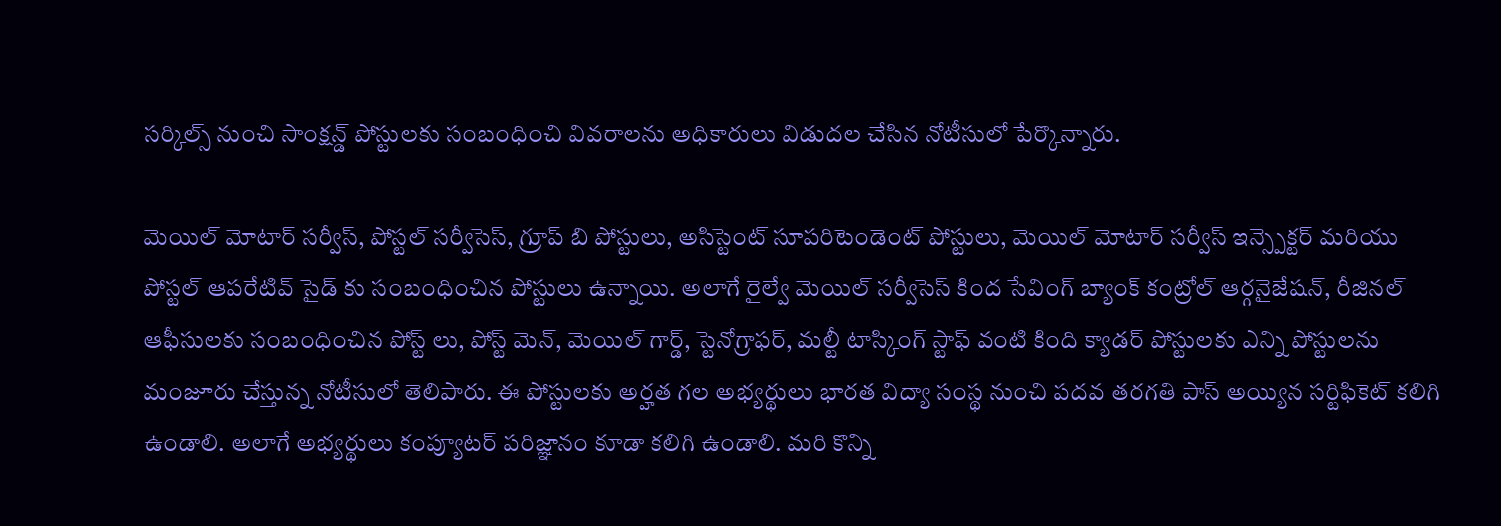సర్కిల్స్ నుంచి సాంక్షన్డ్ పోస్టులకు సంబంధించి వివరాలను అధికారులు విడుదల చేసిన నోటీసులో పేర్కొన్నారు.

మెయిల్ మోటార్ సర్వీస్, పోస్టల్ సర్వీసెస్, గ్రూప్ బి పోస్టులు, అసిస్టెంట్ సూపరిటెండెంట్ పోస్టులు, మెయిల్ మోటార్ సర్వీస్ ఇన్స్పెక్టర్ మరియు పోస్టల్ ఆపరేటివ్ సైడ్ కు సంబంధించిన పోస్టులు ఉన్నాయి. అలాగే రైల్వే మెయిల్ సర్వీసెస్ కింద సేవింగ్ బ్యాంక్ కంట్రోల్ ఆర్గనైజేషన్, రీజినల్ ఆఫీసులకు సంబంధించిన పోస్ట్ లు, పోస్ట్ మెన్, మెయిల్ గార్డ్, స్టెనోగ్రాఫర్, మల్టీ టాస్కింగ్ స్టాఫ్ వంటి కింది క్యాడర్ పోస్టులకు ఎన్ని పోస్టులను మంజూరు చేస్తున్న నోటీసులో తెలిపారు. ఈ పోస్టులకు అర్హత గల అభ్యర్థులు భారత విద్యా సంస్థ నుంచి పదవ తరగతి పాస్ అయ్యిన సర్టిఫికెట్ కలిగి ఉండాలి. అలాగే అభ్యర్థులు కంప్యూటర్ పరిజ్ఞానం కూడా కలిగి ఉండాలి. మరి కొన్ని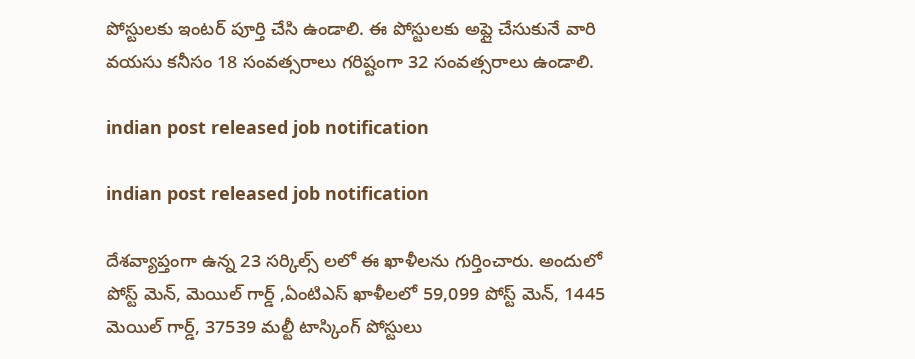పోస్టులకు ఇంటర్ పూర్తి చేసి ఉండాలి. ఈ పోస్టులకు అప్లై చేసుకునే వారి వయసు కనీసం 18 సంవత్సరాలు గరిష్టంగా 32 సంవత్సరాలు ఉండాలి.

indian post released job notification

indian post released job notification

దేశవ్యాప్తంగా ఉన్న 23 సర్కిల్స్ లలో ఈ ఖాళీలను గుర్తించారు. అందులో పోస్ట్ మెన్, మెయిల్ గార్డ్ ,ఏంటిఎస్ ఖాళీలలో 59,099 పోస్ట్ మెన్, 1445 మెయిల్ గార్డ్, 37539 మల్టీ టాస్కింగ్ పోస్టులు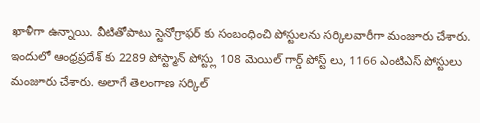ఖాళీగా ఉన్నాయి. వీటితోపాటు స్టెనోగ్రాఫర్ కు సంబంధించి పోస్టులను సర్కిలవారీగా మంజూరు చేశారు. ఇందులో ఆంధ్రప్రదేశ్ కు 2289 పోస్ట్మాన్ పోస్ట్లు 108 మెయిల్ గార్డ్ పోస్ట్ లు, 1166 ఎంటిఎస్ పోస్టులు మంజూరు చేశారు. అలాగే తెలంగాణ సర్కిల్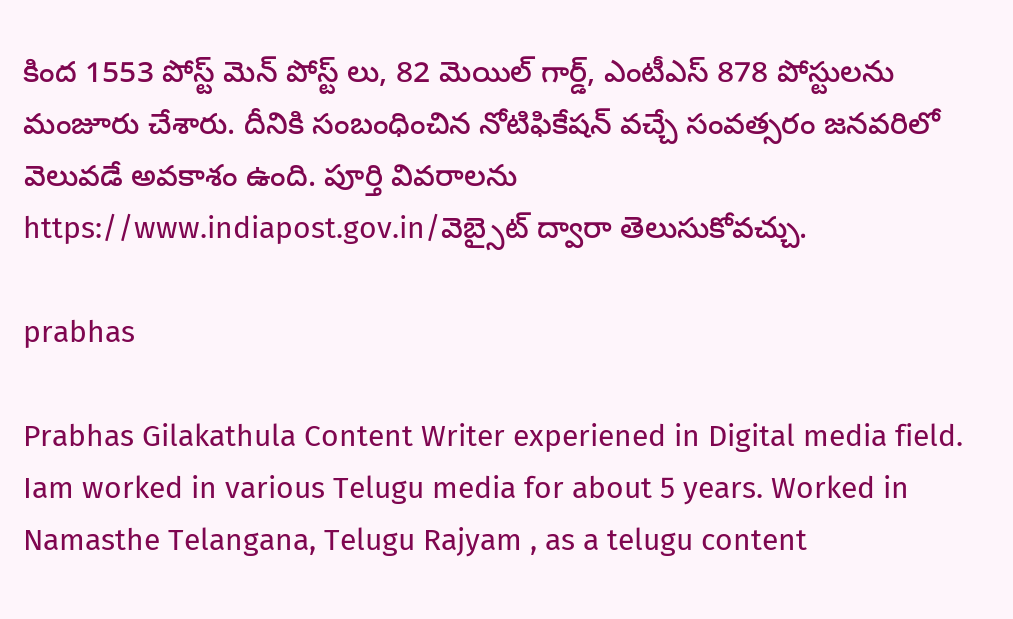కింద 1553 పోస్ట్ మెన్ పోస్ట్ లు, 82 మెయిల్ గార్డ్, ఎంటీఎస్ 878 పోస్టులను మంజూరు చేశారు. దీనికి సంబంధించిన నోటిఫికేషన్ వచ్చే సంవత్సరం జనవరిలో వెలువడే అవకాశం ఉంది. పూర్తి వివరాలను https://www.indiapost.gov.in/వెబ్సైట్ ద్వారా తెలుసుకోవచ్చు.

prabhas

Prabhas Gilakathula Content Writer experiened in Digital media field. Iam worked in various Telugu media for about 5 years. Worked in Namasthe Telangana, Telugu Rajyam , as a telugu content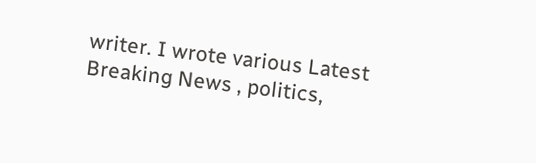writer. I wrote various Latest Breaking News , politics,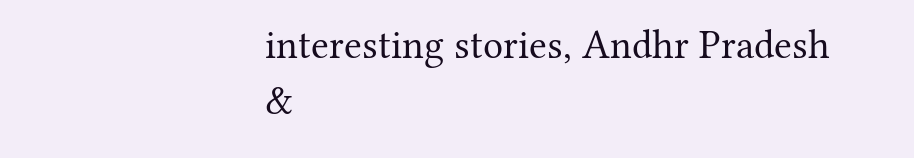interesting stories, Andhr Pradesh &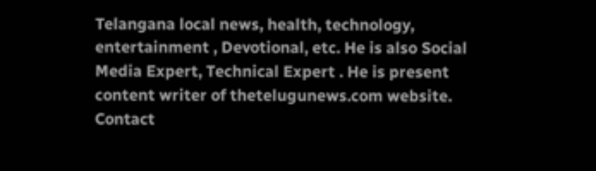Telangana local news, health, technology, entertainment , Devotional, etc. He is also Social Media Expert, Technical Expert . He is present content writer of thetelugunews.com website. Contact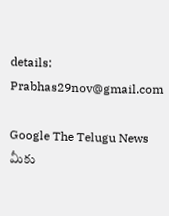details: Prabhas29nov@gmail.com

Google The Telugu News మీకు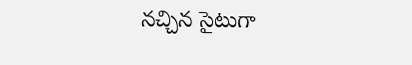నచ్చిన సైటుగా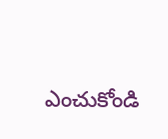ఎంచుకోండి